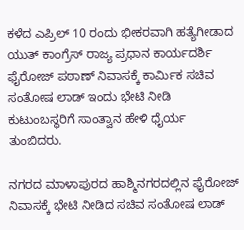ಕಳೆದ ಎಪ್ರಿಲ್ 10 ರಂದು ಭೀಕರವಾಗಿ ಹತ್ಯೆಗೀಡಾದ ಯುತ್ ಕಾಂಗ್ರೆಸ್ ರಾಜ್ಯ ಪ್ರಧಾನ ಕಾರ್ಯದರ್ಶಿ ಫೈರೋಜ್ ಪಠಾಣ್ ನಿವಾಸಕ್ಕೆ ಕಾರ್ಮಿಕ ಸಚಿವ ಸಂತೋಷ ಲಾಡ್ ಇಂದು ಭೇಟಿ ನೀಡಿ ಕುಟುಂಬಸ್ಥರಿಗೆ ಸಾಂತ್ವಾನ ಹೇಳಿ ಧೈರ್ಯ ತುಂಬಿದರು.

ನಗರದ ಮಾಳಾಪುರದ ಹಾಶ್ಮಿನಗರದಲ್ಲಿನ ಫೈರೋಜ್ ನಿವಾಸಕ್ಕೆ ಭೇಟಿ ನೀಡಿದ ಸಚಿವ ಸಂತೋಷ ಲಾಡ್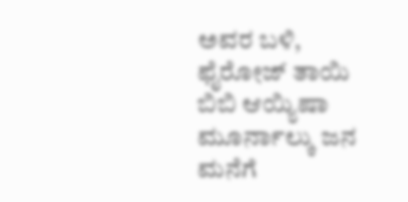ಅವರ ಬಳಿ, ಫೈರೋಜ್ ತಾಯಿ ಬಿಬಿ ಆಯ್ಯಿಷಾ ಮೂರ್ನಾಲ್ಕು ಜನ ಮನೆಗೆ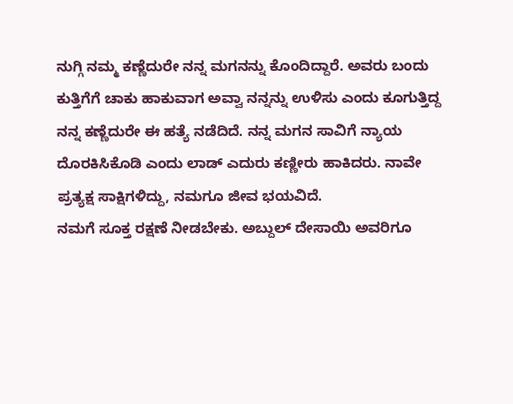ನುಗ್ಗಿ ನಮ್ಮ ಕಣ್ಣೆದುರೇ ನನ್ನ ಮಗನನ್ನು ಕೊಂದಿದ್ದಾರೆ. ಅವರು ಬಂದು ಕುತ್ತಿಗೆಗೆ ಚಾಕು ಹಾಕುವಾಗ ಅವ್ವಾ ನನ್ನನ್ನು ಉಳಿಸು ಎಂದು ಕೂಗುತ್ತಿದ್ದ ನನ್ನ ಕಣ್ಣೆದುರೇ ಈ ಹತ್ಯೆ ನಡೆದಿದೆ. ನನ್ನ ಮಗನ ಸಾವಿಗೆ ನ್ಯಾಯ ದೊರಕಿಸಿಕೊಡಿ ಎಂದು ಲಾಡ್ ಎದುರು ಕಣ್ಣೀರು ಹಾಕಿದರು. ನಾವೇ ಪ್ರತ್ಯಕ್ಷ ಸಾಕ್ಷಿಗಳಿದ್ದು, ನಮಗೂ ಜೀವ ಭಯವಿದೆ.
ನಮಗೆ ಸೂಕ್ತ ರಕ್ಷಣೆ ನೀಡಬೇಕು. ಅಬ್ದುಲ್ ದೇಸಾಯಿ ಅವರಿಗೂ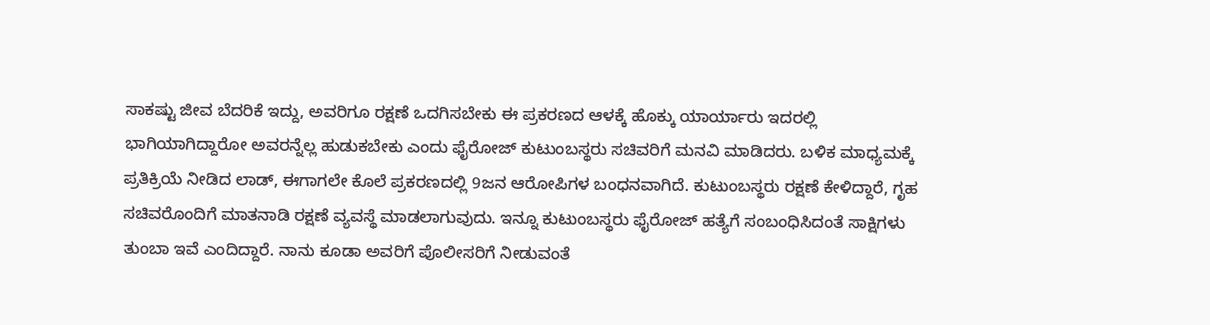ಸಾಕಷ್ಟು ಜೀವ ಬೆದರಿಕೆ ಇದ್ದು, ಅವರಿಗೂ ರಕ್ಷಣೆ ಒದಗಿಸಬೇಕು ಈ ಪ್ರಕರಣದ ಆಳಕ್ಕೆ ಹೊಕ್ಕು ಯಾರ್ಯಾರು ಇದರಲ್ಲಿ ಭಾಗಿಯಾಗಿದ್ದಾರೋ ಅವರನ್ನೆಲ್ಲ ಹುಡುಕಬೇಕು ಎಂದು ಫೈರೋಜ್ ಕುಟುಂಬಸ್ಥರು ಸಚಿವರಿಗೆ ಮನವಿ ಮಾಡಿದರು. ಬಳಿಕ ಮಾಧ್ಯಮಕ್ಕೆ ಪ್ರತಿಕ್ರಿಯೆ ನೀಡಿದ ಲಾಡ್, ಈಗಾಗಲೇ ಕೊಲೆ ಪ್ರಕರಣದಲ್ಲಿ 9ಜನ ಆರೋಪಿಗಳ ಬಂಧನವಾಗಿದೆ. ಕುಟುಂಬಸ್ಥರು ರಕ್ಷಣೆ ಕೇಳಿದ್ದಾರೆ, ಗೃಹ ಸಚಿವರೊಂದಿಗೆ ಮಾತನಾಡಿ ರಕ್ಷಣೆ ವ್ಯವಸ್ಥೆ ಮಾಡಲಾಗುವುದು. ಇನ್ನೂ ಕುಟುಂಬಸ್ಥರು ಫೈರೋಜ್ ಹತ್ಯೆಗೆ ಸಂಬಂಧಿಸಿದಂತೆ ಸಾಕ್ಷಿಗಳು ತುಂಬಾ ಇವೆ ಎಂದಿದ್ದಾರೆ. ನಾನು ಕೂಡಾ ಅವರಿಗೆ ಪೊಲೀಸರಿಗೆ ನೀಡುವಂತೆ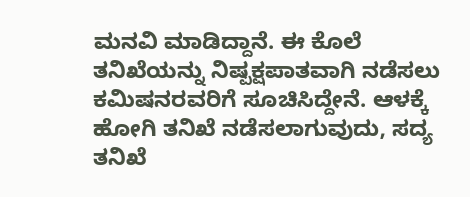ಮನವಿ ಮಾಡಿದ್ದಾನೆ. ಈ ಕೊಲೆ ತನಿಖೆಯನ್ನು ನಿಷ್ಪಕ್ಷಪಾತವಾಗಿ ನಡೆಸಲು ಕಮಿಷನರವರಿಗೆ ಸೂಚಿಸಿದ್ದೇನೆ. ಆಳಕ್ಕೆ ಹೋಗಿ ತನಿಖೆ ನಡೆಸಲಾಗುವುದು, ಸದ್ಯ ತನಿಖೆ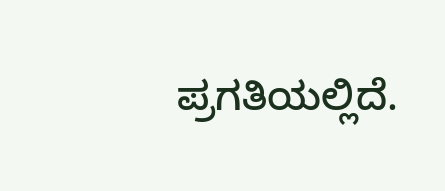ಪ್ರಗತಿಯಲ್ಲಿದೆ.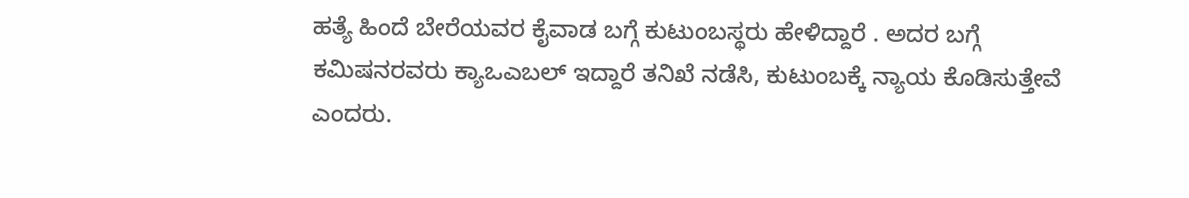ಹತ್ಯೆ ಹಿಂದೆ ಬೇರೆಯವರ ಕೈವಾಡ ಬಗ್ಗೆ ಕುಟುಂಬಸ್ಥರು ಹೇಳಿದ್ದಾರೆ . ಅದರ ಬಗ್ಗೆ ಕಮಿಷನರವರು ಕ್ಯಾಒಎಬಲ್ ಇದ್ದಾರೆ ತನಿಖೆ ನಡೆಸಿ, ಕುಟುಂಬಕ್ಕೆ ನ್ಯಾಯ ಕೊಡಿಸುತ್ತೇವೆ ಎಂದರು.